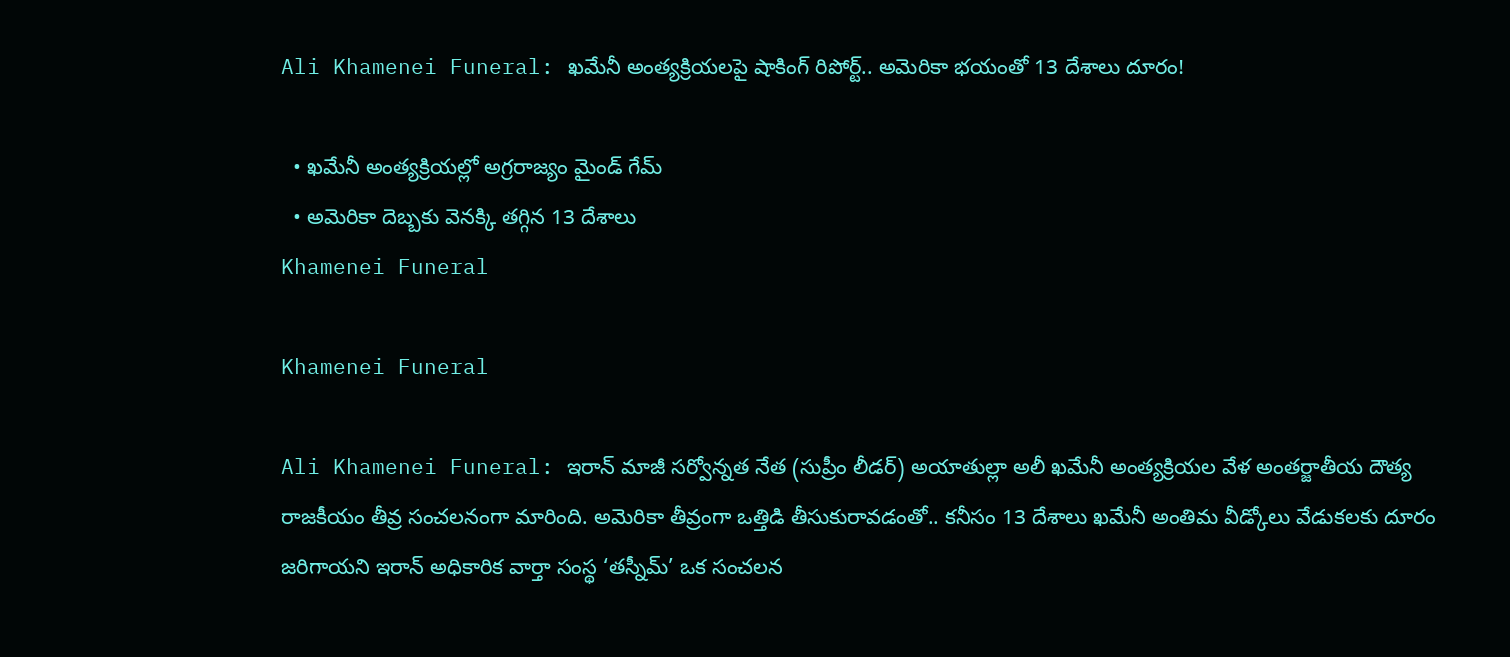Ali Khamenei Funeral: ఖమేనీ అంత్యక్రియలపై షాకింగ్ రిపోర్ట్.. అమెరికా భయంతో 13 దేశాలు దూరం!

  • ఖమేనీ అంత్యక్రియల్లో అగ్రరాజ్యం మైండ్ గేమ్
  • అమెరికా దెబ్బకు వెనక్కి తగ్గిన 13 దేశాలు
Khamenei Funeral

Khamenei Funeral

Ali Khamenei Funeral: ఇరాన్ మాజీ సర్వోన్నత నేత (సుప్రీం లీడర్) అయాతుల్లా అలీ ఖమేనీ అంత్యక్రియల వేళ అంతర్జాతీయ దౌత్య రాజకీయం తీవ్ర సంచలనంగా మారింది. అమెరికా తీవ్రంగా ఒత్తిడి తీసుకురావడంతో.. కనీసం 13 దేశాలు ఖమేనీ అంతిమ వీడ్కోలు వేడుకలకు దూరం జరిగాయని ఇరాన్ అధికారిక వార్తా సంస్థ ‘తస్నీమ్’ ఒక సంచలన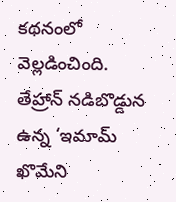కథనంలో వెల్లడించింది. తేహ్రాన్ నడిబొడ్డున ఉన్న ‘ఇమామ్ ఖొమేని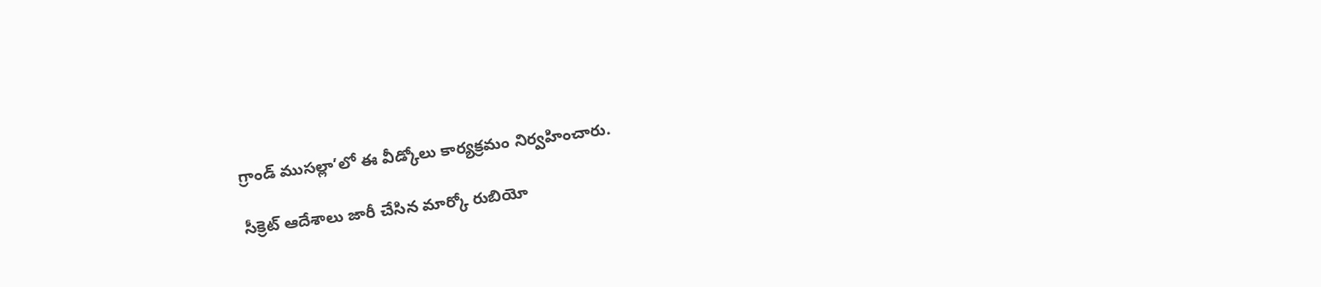గ్రాండ్ ముసల్లా’లో ఈ వీడ్కోలు కార్యక్రమం నిర్వహించారు.

సీక్రెట్ ఆదేశాలు జారీ చేసిన మార్కో రుబియో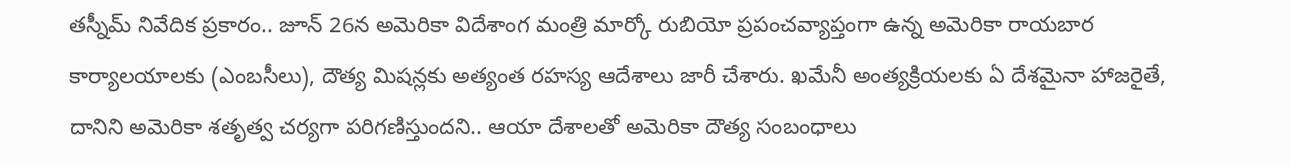తస్నీమ్ నివేదిక ప్రకారం.. జూన్ 26న అమెరికా విదేశాంగ మంత్రి మార్కో రుబియో ప్రపంచవ్యాప్తంగా ఉన్న అమెరికా రాయబార కార్యాలయాలకు (ఎంబసీలు), దౌత్య మిషన్లకు అత్యంత రహస్య ఆదేశాలు జారీ చేశారు. ఖమేనీ అంత్యక్రియలకు ఏ దేశమైనా హాజరైతే, దానిని అమెరికా శతృత్వ చర్యగా పరిగణిస్తుందని.. ఆయా దేశాలతో అమెరికా దౌత్య సంబంధాలు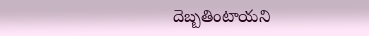దెబ్బతింటాయని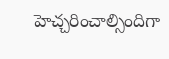హెచ్చరించాల్సిందిగా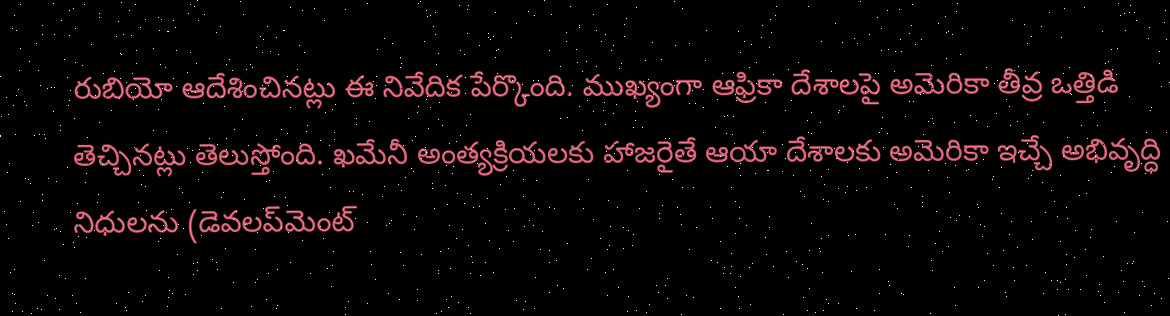రుబియో ఆదేశించినట్లు ఈ నివేదిక పేర్కొంది. ముఖ్యంగా ఆఫ్రికా దేశాలపై అమెరికా తీవ్ర ఒత్తిడి తెచ్చినట్లు తెలుస్తోంది. ఖమేనీ అంత్యక్రియలకు హాజరైతే ఆయా దేశాలకు అమెరికా ఇచ్చే అభివృద్ధి నిధులను (డెవలప్‌మెంట్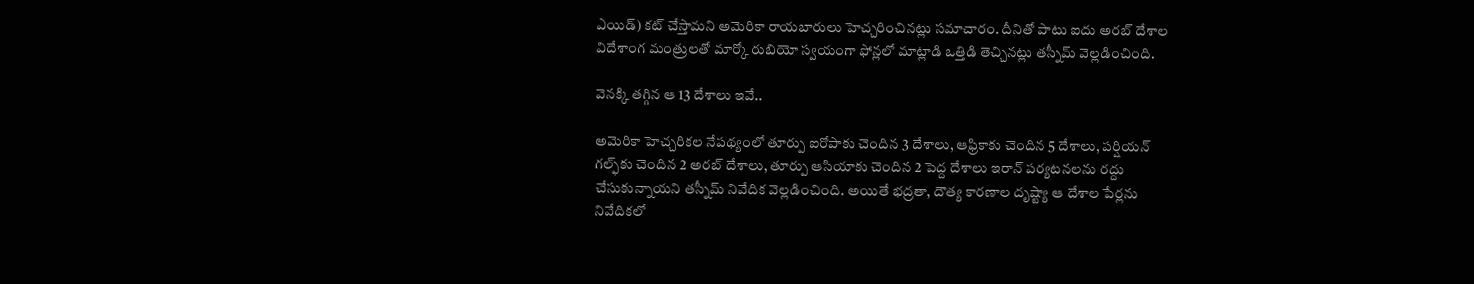ఎయిడ్) కట్ చేస్తామని అమెరికా రాయబారులు హెచ్చరించినట్లు సమాచారం. దీనితో పాటు ఐదు అరబ్ దేశాల విదేశాంగ మంత్రులతో మార్కో రుబియో స్వయంగా ఫోన్లలో మాట్లాడి ఒత్తిడి తెచ్చినట్లు తస్నీమ్ వెల్లడించింది.

వెనక్కి తగ్గిన ఆ 13 దేశాలు ఇవే..

అమెరికా హెచ్చరికల నేపథ్యంలో తూర్పు ఐరోపాకు చెందిన 3 దేశాలు, ఆఫ్రికాకు చెందిన 5 దేశాలు, పర్షియన్ గల్ఫ్‌కు చెందిన 2 అరబ్ దేశాలు, తూర్పు ఆసియాకు చెందిన 2 పెద్ద దేశాలు ఇరాన్ పర్యటనలను రద్దు చేసుకున్నాయని తస్నీమ్ నివేదిక వెల్లడించింది. అయితే భద్రతా, దౌత్య కారణాల దృష్ట్యా ఆ దేశాల పేర్లను నివేదికలో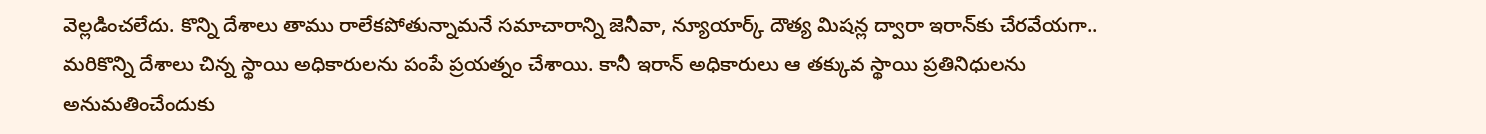వెల్లడించలేదు. కొన్ని దేశాలు తాము రాలేకపోతున్నామనే సమాచారాన్ని జెనీవా, న్యూయార్క్ దౌత్య మిషన్ల ద్వారా ఇరాన్‌కు చేరవేయగా.. మరికొన్ని దేశాలు చిన్న స్థాయి అధికారులను పంపే ప్రయత్నం చేశాయి. కానీ ఇరాన్ అధికారులు ఆ తక్కువ స్థాయి ప్రతినిధులను అనుమతించేందుకు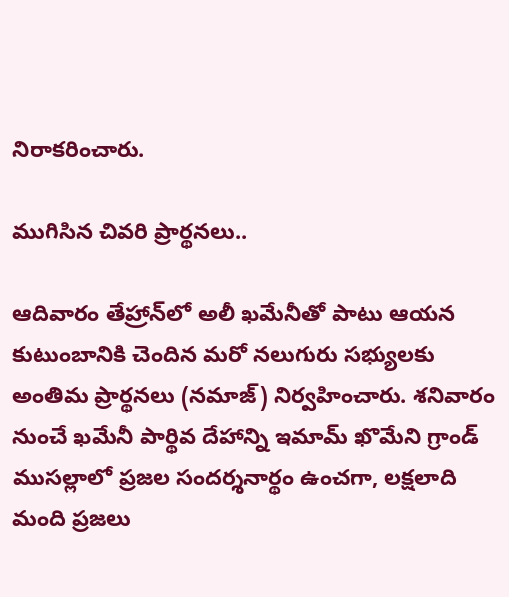నిరాకరించారు.

ముగిసిన చివరి ప్రార్థనలు..

ఆదివారం తేహ్రాన్‌లో అలీ ఖమేనీతో పాటు ఆయన కుటుంబానికి చెందిన మరో నలుగురు సభ్యులకు అంతిమ ప్రార్థనలు (నమాజ్) నిర్వహించారు. శనివారం నుంచే ఖమేనీ పార్థివ దేహాన్ని ఇమామ్ ఖొమేని గ్రాండ్ ముసల్లాలో ప్రజల సందర్శనార్థం ఉంచగా, లక్షలాది మంది ప్రజలు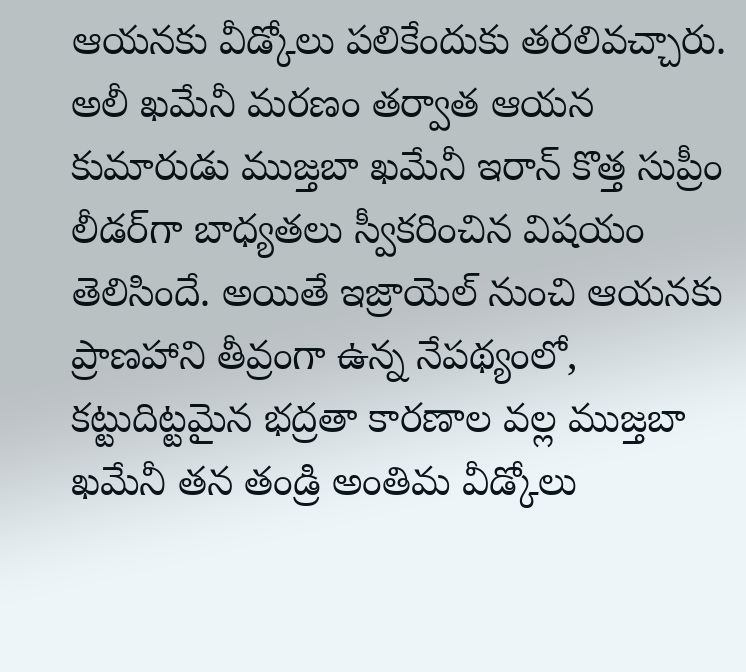ఆయనకు వీడ్కోలు పలికేందుకు తరలివచ్చారు. అలీ ఖమేనీ మరణం తర్వాత ఆయన కుమారుడు ముజ్తబా ఖమేనీ ఇరాన్ కొత్త సుప్రీం లీడర్‌గా బాధ్యతలు స్వీకరించిన విషయం తెలిసిందే. అయితే ఇజ్రాయెల్ నుంచి ఆయనకు ప్రాణహాని తీవ్రంగా ఉన్న నేపథ్యంలో, కట్టుదిట్టమైన భద్రతా కారణాల వల్ల ముజ్తబా ఖమేనీ తన తండ్రి అంతిమ వీడ్కోలు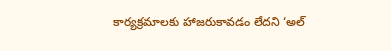కార్యక్రమాలకు హాజరుకావడం లేదని ‘అల్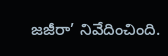జజీరా’ నివేదించింది.